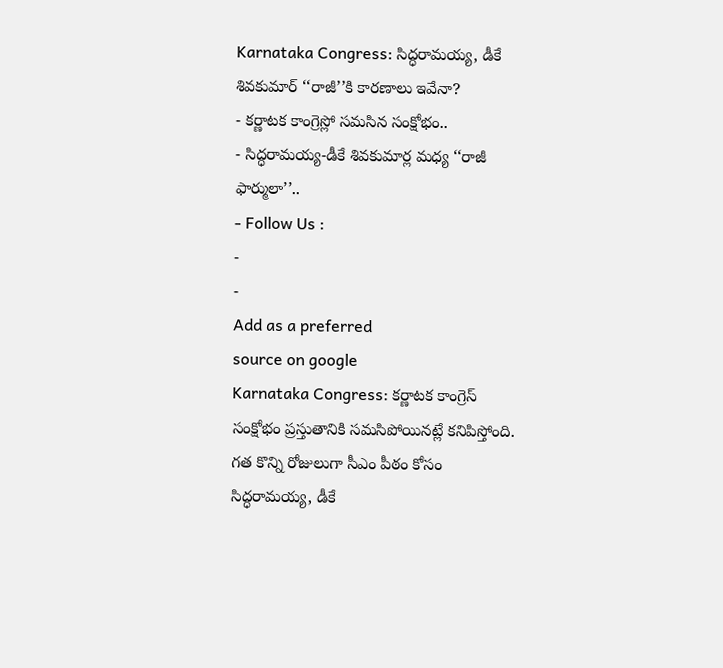Karnataka Congress: సిద్ధరామయ్య, డీకే శివకుమార్ ‘‘రాజీ’’కి కారణాలు ఇవేనా?
- కర్ణాటక కాంగ్రెస్లో సమసిన సంక్షోభం..
- సిద్ధరామయ్య-డీకే శివకుమార్ల మధ్య ‘‘రాజీ ఫార్ములా’’..
- Follow Us :
-
-
Add as a preferred
source on google
Karnataka Congress: కర్ణాటక కాంగ్రెస్ సంక్షోభం ప్రస్తుతానికి సమసిపోయినట్లే కనిపిస్తోంది. గత కొన్ని రోజులుగా సీఎం పీఠం కోసం సిద్ధరామయ్య, డీకే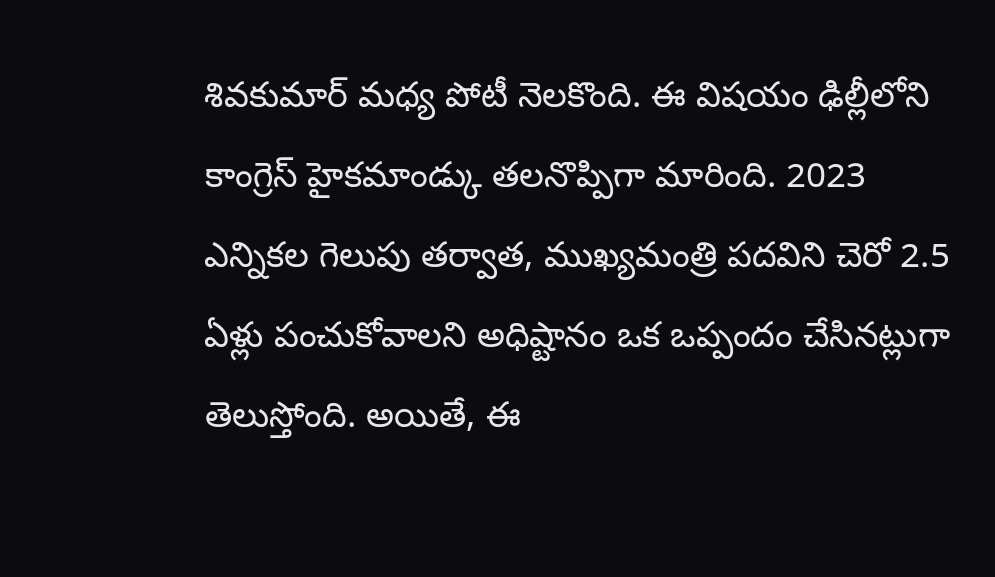శివకుమార్ మధ్య పోటీ నెలకొంది. ఈ విషయం ఢిల్లీలోని కాంగ్రెస్ హైకమాండ్కు తలనొప్పిగా మారింది. 2023 ఎన్నికల గెలుపు తర్వాత, ముఖ్యమంత్రి పదవిని చెరో 2.5 ఏళ్లు పంచుకోవాలని అధిష్టానం ఒక ఒప్పందం చేసినట్లుగా తెలుస్తోంది. అయితే, ఈ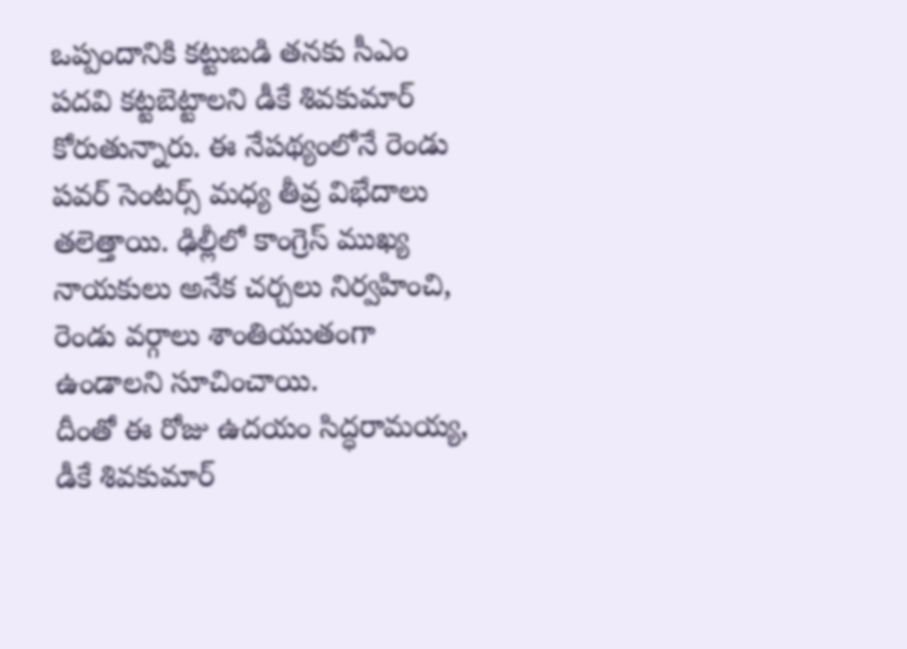ఒప్పందానికి కట్టుబడి తనకు సీఎం పదవి కట్టబెట్టాలని డీకే శివకుమార్ కోరుతున్నారు. ఈ నేపథ్యంలోనే రెండు పవర్ సెంటర్స్ మధ్య తీవ్ర విభేదాలు తలెత్తాయి. ఢిల్లీలో కాంగ్రెస్ ముఖ్య నాయకులు అనేక చర్చలు నిర్వహించి, రెండు వర్గాలు శాంతియుతంగా ఉండాలని సూచించాయి.
దీంతో ఈ రోజు ఉదయం సిద్ధరామయ్య, డీకే శివకుమార్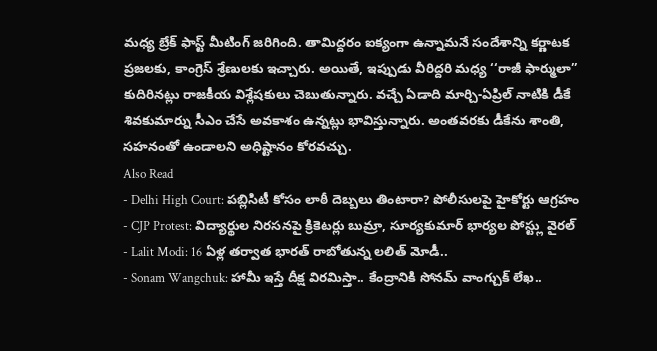మధ్య బ్రేక్ ఫాస్ట్ మీటింగ్ జరిగింది. తామిద్దరం ఐక్యంగా ఉన్నామనే సందేశాన్ని కర్ణాటక ప్రజలకు, కాంగ్రెస్ శ్రేణులకు ఇచ్చారు. అయితే, ఇప్పుడు వీరిద్దరి మధ్య ‘‘రాజీ ఫార్ములా’’ కుదిరినట్లు రాజకీయ విశ్లేషకులు చెబుతున్నారు. వచ్చే ఏడాది మార్చి-ఏప్రిల్ నాటికి డీకే శివకుమార్ను సీఎం చేసే అవకాశం ఉన్నట్లు భావిస్తున్నారు. అంతవరకు డీకేను శాంతి, సహనంతో ఉండాలని అధిష్టానం కోరవచ్చు.
Also Read
- Delhi High Court: పబ్లిసిటీ కోసం లాఠీ దెబ్బలు తింటారా? పోలీసులపై హైకోర్టు ఆగ్రహం
- CJP Protest: విద్యార్థుల నిరసనపై క్రికెటర్లు బుమ్రా, సూర్యకుమార్ భార్యల పోస్ట్లు వైరల్
- Lalit Modi: 16 ఏళ్ల తర్వాత భారత్ రాబోతున్న లలిత్ మోడీ..
- Sonam Wangchuk: హామీ ఇస్తే దీక్ష విరమిస్తా.. కేంద్రానికి సోనమ్ వాంగ్చుక్ లేఖ..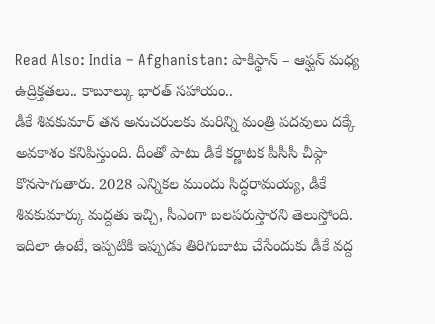Read Also: India – Afghanistan: పాకిస్థాన్ – ఆఫ్ఘన్ మధ్య ఉద్రిక్తతలు.. కాబూల్కు భారత్ సహాయం..
డీకే శివకుమార్ తన అనుచరులకు మరిన్ని మంత్రి పదవులు దక్కే అవకాశం కనిపిస్తుంది. దీంతో పాటు డీకే కర్ణాటక పీసీసీ చీఫ్గా కొనసాగుతారు. 2028 ఎన్నికల ముందు సిద్ధరామయ్య, డీకే శివకుమార్కు మద్దతు ఇచ్చి, సీఎంగా బలపరుస్తారని తెలుస్తోంది. ఇదిలా ఉంటే, ఇప్పటికి ఇప్పుడు తిరిగుబాటు చేసేందుకు డీకే వద్ద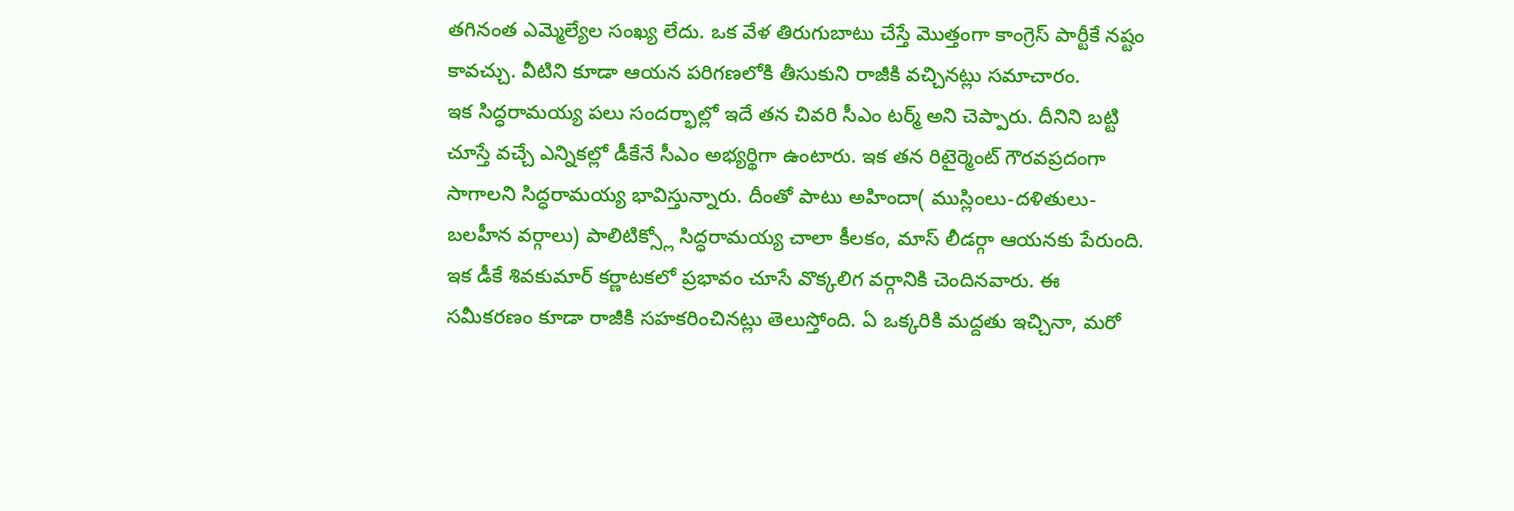తగినంత ఎమ్మెల్యేల సంఖ్య లేదు. ఒక వేళ తిరుగుబాటు చేస్తే మొత్తంగా కాంగ్రెస్ పార్టీకే నష్టం కావచ్చు. వీటిని కూడా ఆయన పరిగణలోకి తీసుకుని రాజీకి వచ్చినట్లు సమాచారం.
ఇక సిద్ధరామయ్య పలు సందర్భాల్లో ఇదే తన చివరి సీఎం టర్మ్ అని చెప్పారు. దీనిని బట్టి చూస్తే వచ్చే ఎన్నికల్లో డీకేనే సీఎం అభ్యర్థిగా ఉంటారు. ఇక తన రిటైర్మెంట్ గౌరవప్రదంగా సాగాలని సిద్ధరామయ్య భావిస్తున్నారు. దీంతో పాటు అహిందా( ముస్లింలు-దళితులు-బలహీన వర్గాలు) పాలిటిక్స్లో సిద్ధరామయ్య చాలా కీలకం, మాస్ లీడర్గా ఆయనకు పేరుంది. ఇక డీకే శివకుమార్ కర్ణాటకలో ప్రభావం చూసే వొక్కలిగ వర్గానికి చెందినవారు. ఈ సమీకరణం కూడా రాజీకి సహకరించినట్లు తెలుస్తోంది. ఏ ఒక్కరికి మద్దతు ఇచ్చినా, మరో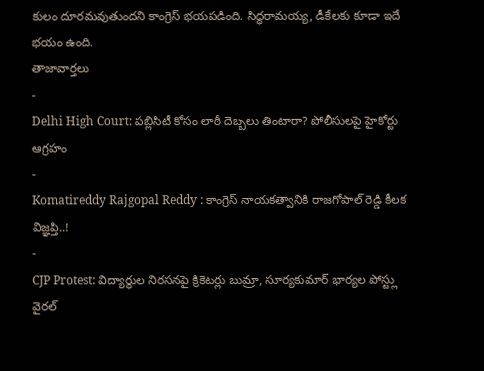కులం దూరమవుతుందని కాంగ్రెస్ భయపడింది. సిద్ధరామయ్య, డీకేలకు కూడా ఇదే భయం ఉంది.
తాజావార్తలు
-
Delhi High Court: పబ్లిసిటీ కోసం లాఠీ దెబ్బలు తింటారా? పోలీసులపై హైకోర్టు ఆగ్రహం
-
Komatireddy Rajgopal Reddy : కాంగ్రెస్ నాయకత్వానికి రాజగోపాల్ రెడ్డి కీలక విజ్ఞప్తి..!
-
CJP Protest: విద్యార్థుల నిరసనపై క్రికెటర్లు బుమ్రా, సూర్యకుమార్ భార్యల పోస్ట్లు వైరల్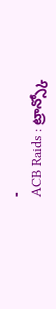-
ACB Raids : ట్రాన్స్కో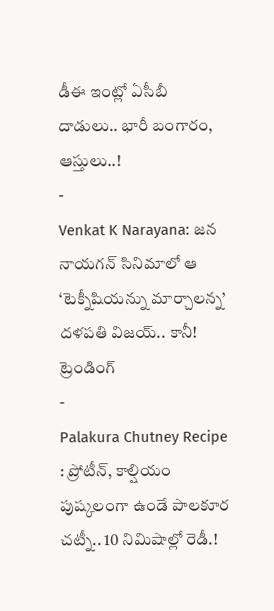డీఈ ఇంట్లో ఏసీబీ దాడులు.. భారీ బంగారం, ఆస్తులు..!
-
Venkat K Narayana: జన నాయగన్ సినిమాలో ఆ ‘టెక్నీషియన్ను మార్చాలన్న’ దళపతి విజయ్.. కానీ!
ట్రెండింగ్
-
Palakura Chutney Recipe : ప్రోటీన్, కాల్షియం పుష్కలంగా ఉండే పాలకూర చట్నీ.. 10 నిమిషాల్లో రెడీ.!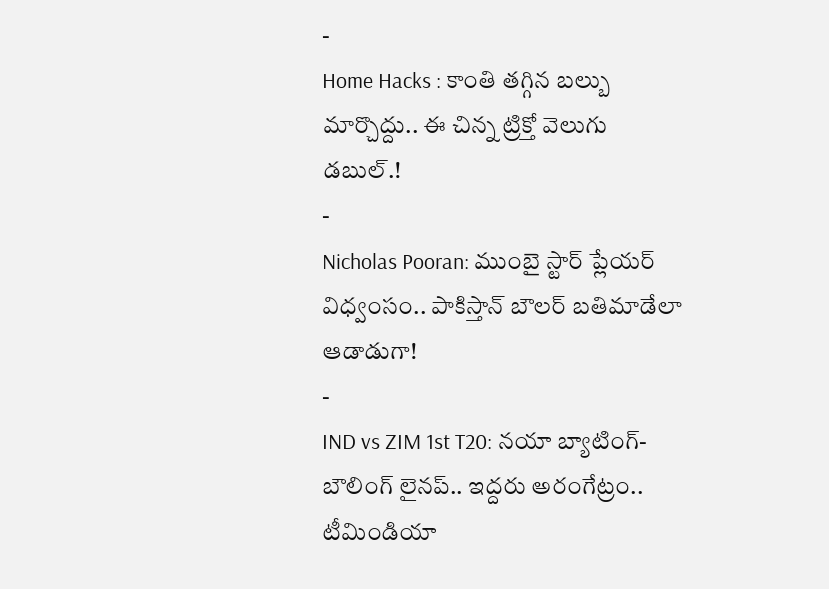-
Home Hacks : కాంతి తగ్గిన బల్బు మార్చొద్దు.. ఈ చిన్న ట్రిక్తో వెలుగు డబుల్.!
-
Nicholas Pooran: ముంబై స్టార్ ప్లేయర్ విధ్వంసం.. పాకిస్తాన్ బౌలర్ బతిమాడేలా ఆడాడుగా!
-
IND vs ZIM 1st T20: నయా బ్యాటింగ్-బౌలింగ్ లైనప్.. ఇద్దరు అరంగేట్రం.. టీమిండియా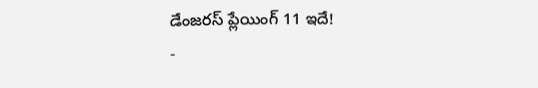డేంజరస్ ప్లేయింగ్ 11 ఇదే!
-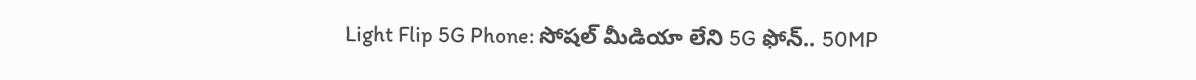Light Flip 5G Phone: సోషల్ మీడియా లేని 5G ఫోన్.. 50MP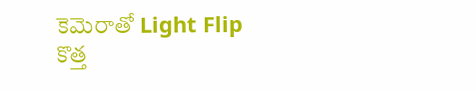కెమెరాతో Light Flip కొత్త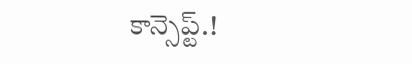కాన్సెప్ట్.!